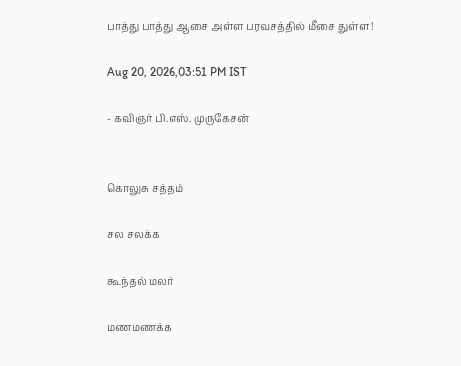பாத்து பாத்து ஆசை அள்ள பரவசத்தில் மீசை துள்ள!

Aug 20, 2026,03:51 PM IST

- கவிஞர் பி.எஸ். முருகேசன்


கொலுசு சத்தம்

சல சலக்க

கூந்தல் மலர்

மணமணக்க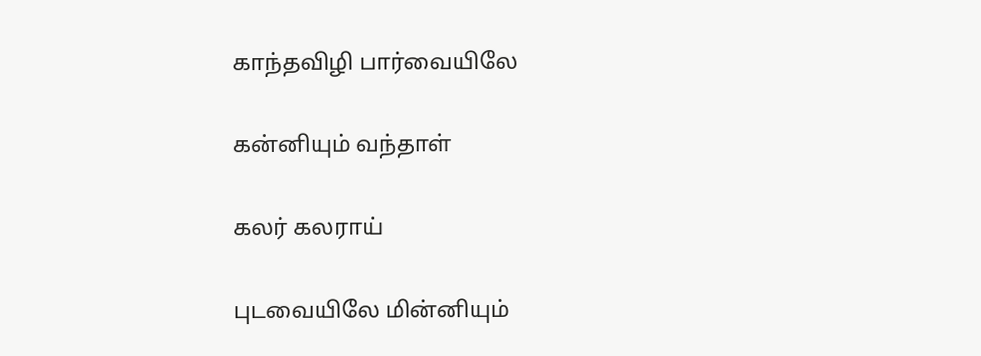காந்தவிழி பார்வையிலே

கன்னியும் வந்தாள்

கலர் கலராய்

புடவையிலே மின்னியும்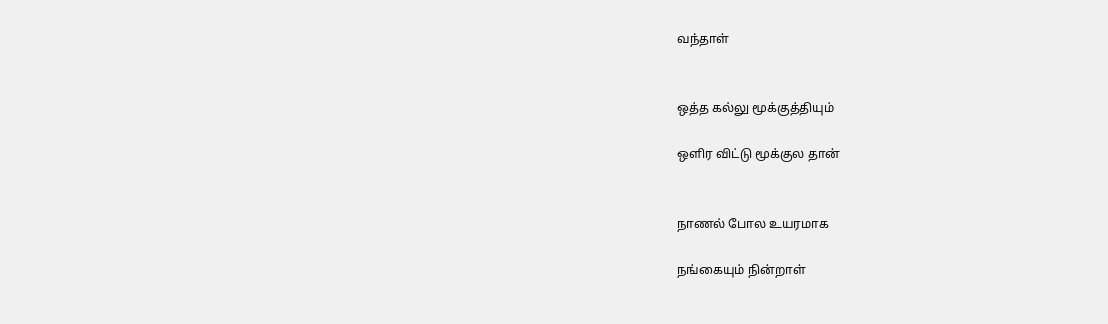வந்தாள்


ஒத்த கல்லு மூக்குத்தியும்

ஒளிர விட்டு மூக்குல தான்


நாணல் போல உயரமாக

நங்கையும் நின்றாள்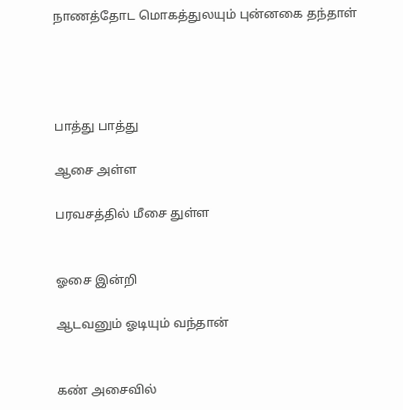நாணத்தோட மொகத்துலயும் புன்னகை தந்தாள்




பாத்து பாத்து

ஆசை அள்ள

பரவசத்தில் மீசை துள்ள


ஓசை இன்றி

ஆடவனும் ஓடியும் வந்தான்


கண் அசைவில்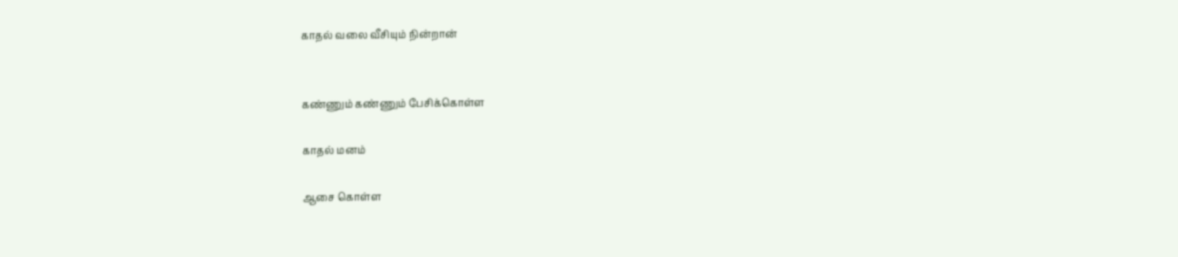காதல் வலை வீசியும் நின்றான்


கண்ணும் கண்ணும் பேசிக்கொள்ள

காதல் மனம்

ஆசை கொள்ள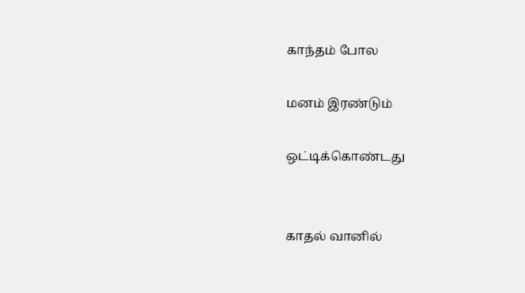காந்தம் போல

மனம் இரண்டும்

ஒட்டிக்கொண்டது


காதல் வானில்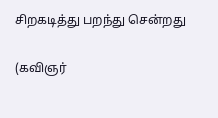சிறகடித்து பறந்து சென்றது


(கவிஞர்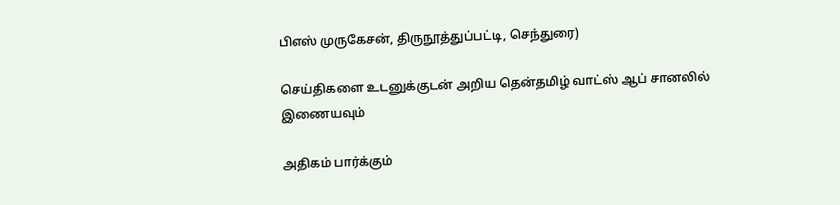பிஎஸ் முருகேசன், திருநூத்துப்பட்டி, செந்துரை)

செய்திகளை உடனுக்குடன் அறிய தென்தமிழ் வாட்ஸ் ஆப் சானலில் இணையவும்

அதிகம் பார்க்கும்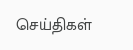செய்திகள்